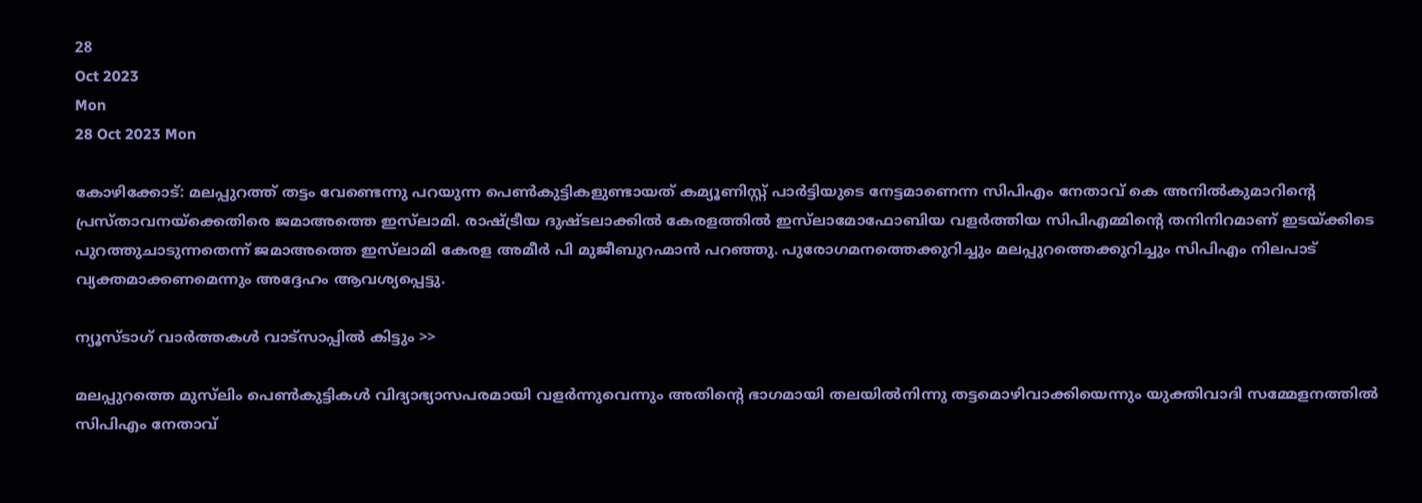28
Oct 2023
Mon
28 Oct 2023 Mon

കോഴിക്കോട്: മലപ്പുറത്ത് തട്ടം വേണ്ടെന്നു പറയുന്ന പെൺകുട്ടികളുണ്ടായത് കമ്യൂണിസ്റ്റ് പാർട്ടിയുടെ നേട്ടമാണെന്ന സിപിഎം നേതാവ് കെ അനിൽകുമാറിന്റെ പ്രസ്താവനയ്‌ക്കെതിരെ ജമാഅത്തെ ഇസ്‌ലാമി. രാഷ്ട്രീയ ദുഷ്ടലാക്കിൽ കേരളത്തിൽ ഇസ്‍ലാമോഫോബിയ വളർത്തിയ സിപിഎമ്മിന്റെ തനിനിറമാണ് ഇടയ്ക്കിടെ പുറത്തുചാടുന്നതെന്ന് ജമാഅത്തെ ഇസ്‌ലാമി കേരള അമീർ പി മുജീബുറഹ്മാൻ പറഞ്ഞു. പുരോഗമനത്തെക്കുറിച്ചും മലപ്പുറത്തെക്കുറിച്ചും സിപിഎം നിലപാട് വ്യക്തമാക്കണമെന്നും അദ്ദേഹം ആവശ്യപ്പെട്ടു.

ന്യൂസ്ടാഗ് വാര്‍ത്തകള്‍ വാട്‌സാപ്പില്‍ കിട്ടും >>

മലപ്പുറത്തെ മുസ്‍ലിം പെൺകുട്ടികൾ വിദ്യാഭ്യാസപരമായി വളർന്നുവെന്നും അതിന്റെ ഭാഗമായി തലയിൽനിന്നു തട്ടമൊഴിവാക്കിയെന്നും യുക്തിവാദി സമ്മേളനത്തിൽ സിപിഎം നേതാവ്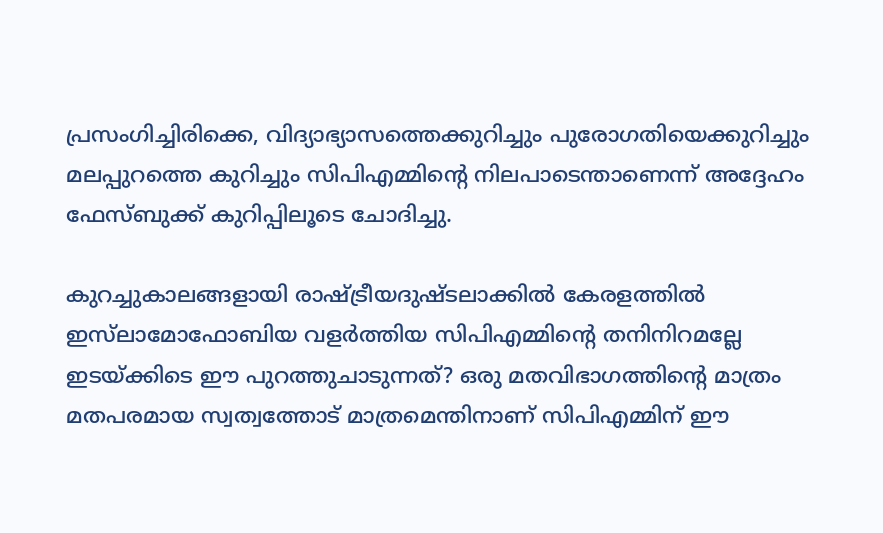പ്രസംഗിച്ചിരിക്കെ, വിദ്യാഭ്യാസത്തെക്കുറിച്ചും പുരോഗതിയെക്കുറിച്ചും മലപ്പുറത്തെ കുറിച്ചും സിപിഎമ്മിന്റെ നിലപാടെന്താണെന്ന് അദ്ദേഹം ഫേസ്ബുക്ക് കുറിപ്പിലൂടെ ചോദിച്ചു.

കുറച്ചുകാലങ്ങളായി രാഷ്ട്രീയദുഷ്ടലാക്കിൽ കേരളത്തിൽ ഇസ്‍ലാമോഫോബിയ വളർത്തിയ സിപിഎമ്മിന്റെ തനിനിറമല്ലേ ഇടയ്ക്കിടെ ഈ പുറത്തുചാടുന്നത്? ഒരു മതവിഭാഗത്തിന്റെ മാത്രം മതപരമായ സ്വത്വത്തോട് മാത്രമെന്തിനാണ് സിപിഎമ്മിന് ഈ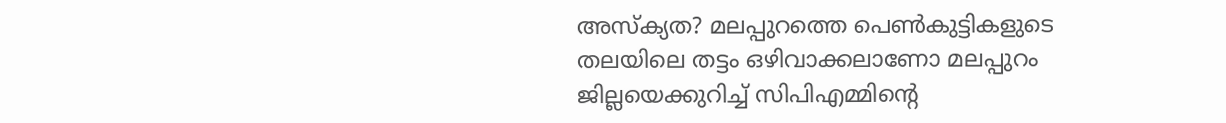അസ്‌ക്യത? മലപ്പുറത്തെ പെൺകുട്ടികളുടെ തലയിലെ തട്ടം ഒഴിവാക്കലാണോ മലപ്പുറം ജില്ലയെക്കുറിച്ച് സിപിഎമ്മിന്റെ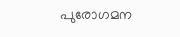പുരോഗമന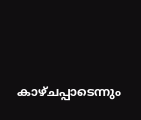കാഴ്ചപ്പാടെന്നും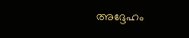അദ്ദേഹം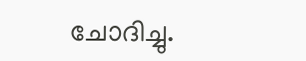ചോദിച്ചു.